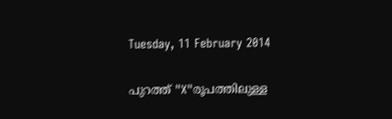Tuesday, 11 February 2014

പുറത്ത് "X"രൂപത്തിലുള്ള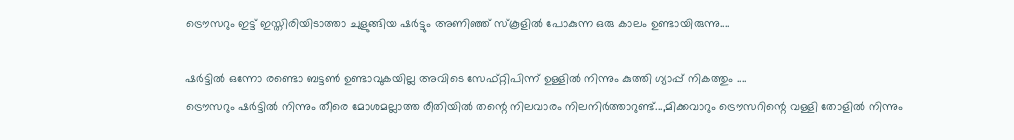ട്രൌസറും ഇട്ട് ഇസ്തിരിയിടാത്താ ചുളുങ്ങിയ ഷര്‍ട്ടും അണിഞ്ഞ് സ്കൂളില്‍ പോകുന്ന ഒരു കാലം ഉണ്ടായിരുന്നു....

ഷര്‍ട്ടില്‍ ഒന്നോ രണ്ടൊ ബട്ടണ്‍ ഉണ്ടാവുകയില്ല അവിടെ സേഫ്റ്റിപിന്ന് ഉള്ളില്‍ നിന്നും കുത്തി ഗ്യാപ്പ് നികത്തും ....
ട്രൌസറും ഷര്‍ട്ടില്‍ നിന്നും തീരെ മോശമല്ലാത്ത രീതിയില്‍ തന്റെ നിലവാരം നിലനിര്‍ത്താറുണ്ട്...,മിക്കവാറും ട്രൌസറിന്റെ വള്ളി തോളില്‍ നിന്നും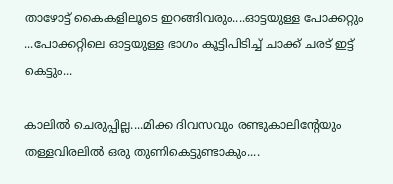താഴോട്ട് കൈകളിലൂടെ ഇറങ്ങിവരും....ഓട്ടയുള്ള പോക്കറ്റും ...പോക്കറ്റിലെ ഓട്ടയുള്ള ഭാഗം കൂട്ടിപിടിച്ച് ചാക്ക് ചരട് ഇട്ട് കെട്ടും...

കാലില്‍ ചെരുപ്പില്ല....മിക്ക ദിവസവും രണ്ടുകാലിന്റേയും തള്ളവിരലില്‍ ഒരു തുണികെട്ടുണ്ടാകും....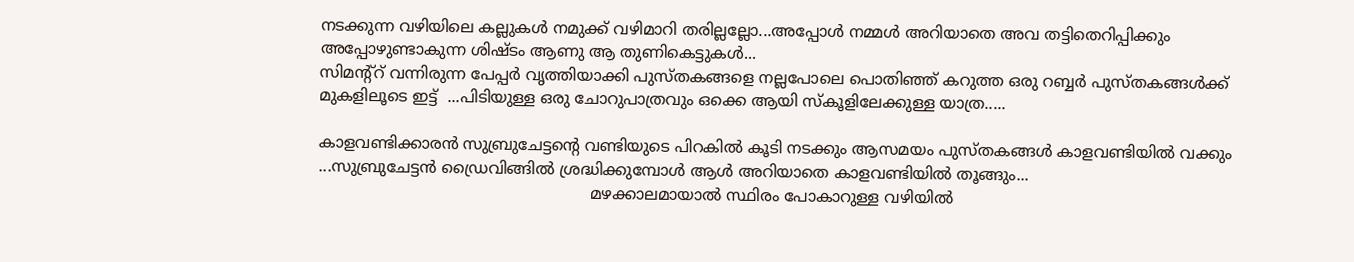നടക്കുന്ന വഴിയിലെ കല്ലുകള്‍ നമുക്ക് വഴിമാറി തരില്ലല്ലോ...അപ്പോള്‍ നമ്മള്‍ അറിയാതെ അവ തട്ടിതെറിപ്പിക്കും അപ്പോഴുണ്ടാകുന്ന ശിഷ്ടം ആണു ആ തുണികെട്ടുകള്‍...
സിമന്റ്റ് വന്നിരുന്ന പേപ്പര്‍ വൃത്തിയാക്കി പുസ്തകങ്ങളെ നല്ലപോലെ പൊതിഞ്ഞ് കറുത്ത ഒരു റബ്ബര്‍ പുസ്തകങ്ങള്‍ക്ക് മുകളിലൂടെ ഇട്ട്  ...പിടിയുള്ള ഒരു ചോറുപാത്രവും ഒക്കെ ആയി സ്കൂളിലേക്കുള്ള യാത്ര.....

കാളവണ്ടിക്കാരന്‍ സുബ്രുചേട്ടന്റെ വണ്ടിയുടെ പിറകില്‍ കൂടി നടക്കും ആസമയം പുസ്തകങ്ങള്‍ കാളവണ്ടിയില്‍ വക്കും ...സുബ്രുചേട്ടന്‍ ഡ്രൈവിങ്ങില്‍ ശ്രദ്ധിക്കുമ്പോള്‍ ആള്‍ അറിയാതെ കാളവണ്ടിയില്‍ തൂങ്ങും...
                                                       മഴക്കാലമായാല്‍ സ്ഥിരം പോകാറുള്ള വഴിയില്‍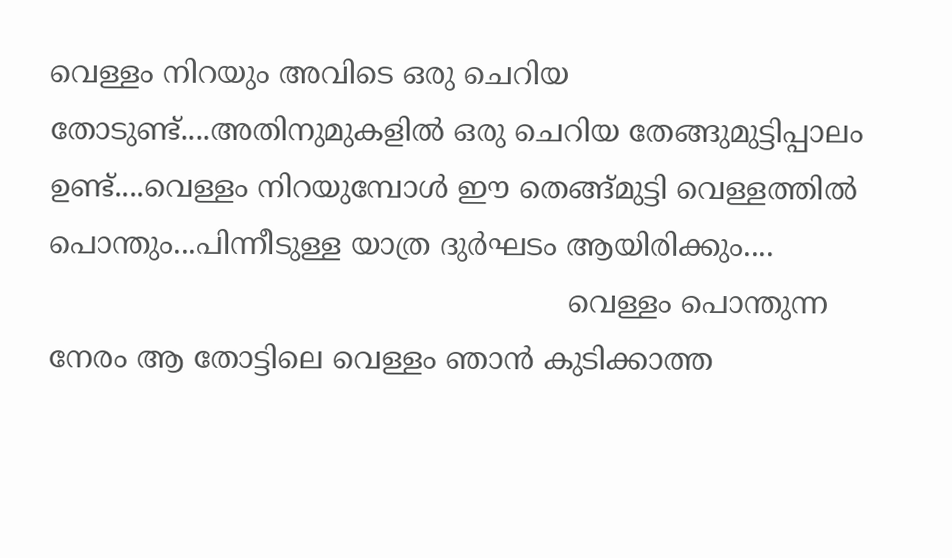വെള്ളം നിറയും അവിടെ ഒരു ചെറിയ തോടുണ്ട്....അതിനുമുകളില്‍ ഒരു ചെറിയ തേങ്ങുമുട്ടിപ്പാലം ഉണ്ട്....വെള്ളം നിറയുമ്പോള്‍ ഈ തെങ്ങ്മുട്ടി വെള്ളത്തില്‍ പൊന്തും...പിന്നീടുള്ള യാത്ര ദുര്‍ഘടം ആയിരിക്കും....
                                                        വെള്ളം പൊന്തുന്ന നേരം ആ തോട്ടിലെ വെള്ളം ഞാന്‍ കുടിക്കാത്ത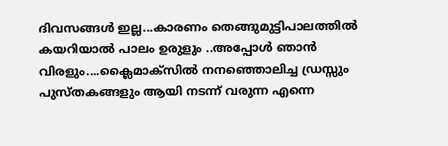ദിവസങ്ങള്‍ ഇല്ല...കാരണം തെങ്ങുമുട്ടിപാലത്തില്‍ കയറിയാല്‍ പാലം ഉരുളും ..അപ്പോള്‍ ഞാന്‍ വിരളും....ക്ലൈമാക്സില്‍ നനഞ്ഞൊലിച്ച ഡ്രസ്സും പുസ്തകങ്ങളും ആയി നടന്ന് വരുന്ന എന്നെ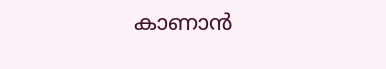കാണാന്‍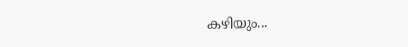കഴിയും...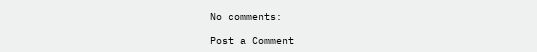No comments:

Post a Comment